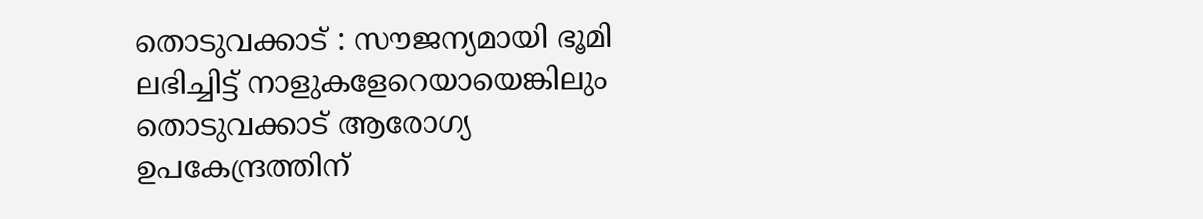തൊടുവക്കാട് : സൗജന്യമായി ഭൂമി ലഭിച്ചിട്ട് നാളുകളേറെയായെങ്കിലും തൊടുവക്കാട് ആരോഗ്യ ഉപകേന്ദ്രത്തിന്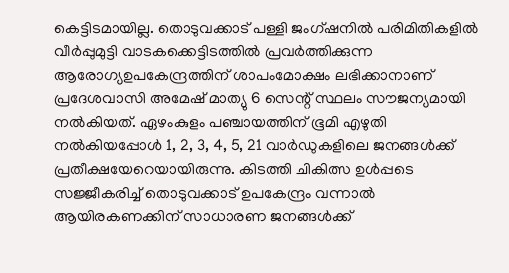കെട്ടിടമായില്ല. തൊടുവക്കാട് പള്ളി ജംഗ്ഷനിൽ പരിമിതികളിൽ വീർപ്പുമുട്ടി വാടകക്കെട്ടിടത്തിൽ പ്രവർത്തിക്കുന്ന ആരോഗ്യഉപകേന്ദ്രത്തിന് ശാപംമോക്ഷം ലഭിക്കാനാണ് പ്രദേശവാസി അമേഷ് മാത്യു 6 സെന്റ് സ്ഥലം സൗജന്യമായി നൽകിയത്. ഏഴംകുളം പഞ്ചായത്തിന് ഭൂമി എഴുതി നൽകിയപ്പോൾ 1, 2, 3, 4, 5, 21 വാർഡുകളിലെ ജനങ്ങൾക്ക് പ്രതീക്ഷയേറെയായിരുന്നു. കിടത്തി ചികിത്സ ഉൾപ്പടെ സജ്ജീകരിച്ച് തൊടുവക്കാട് ഉപകേന്ദ്രം വന്നാൽ ആയിരകണക്കിന് സാധാരണ ജനങ്ങൾക്ക്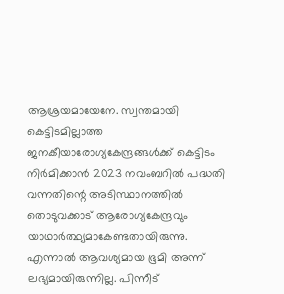ആശ്രയമായേനേ. സ്വന്തമായി കെട്ടിടമില്ലാത്ത ജനകീയാരോഗ്യകേന്ദ്രങ്ങൾക്ക് കെട്ടിടം നിർമിക്കാൻ 2023 നവംബറിൽ പദ്ധതി വന്നതിന്റെ അടിസ്ഥാനത്തിൽ തൊടുവക്കാട് ആരോഗ്യകേന്ദ്രവും യാഥാർത്ഥ്യമാകേണ്ടതായിരുന്നു. എന്നാൽ ആവശ്യമായ ഭൂമി അന്ന് ലഭ്യമായിരുന്നില്ല. പിന്നീട്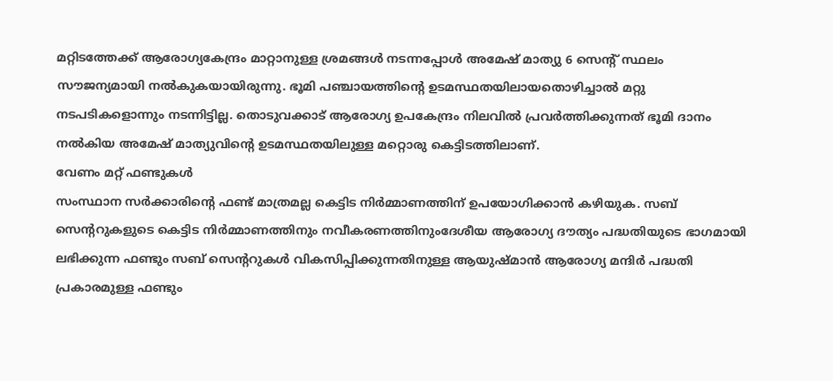മറ്റിടത്തേക്ക് ആരോഗ്യകേന്ദ്രം മാറ്റാനുള്ള ശ്രമങ്ങൾ നടന്നപ്പോൾ അമേഷ് മാത്യു 6 സെന്റ് സ്ഥലം സൗജന്യമായി നൽകുകയായിരുന്നു. ഭൂമി പഞ്ചായത്തിന്റെ ഉടമസ്ഥതയിലായതൊഴിച്ചാൽ മറ്റു നടപടികളൊന്നും നടന്നിട്ടില്ല. തൊടുവക്കാട് ആരോഗ്യ ഉപകേന്ദ്രം നിലവിൽ പ്രവർത്തിക്കുന്നത് ഭൂമി ദാനം നൽകിയ അമേഷ് മാത്യുവിന്റെ ഉടമസ്ഥതയിലുള്ള മറ്റൊരു കെട്ടിടത്തിലാണ്.
വേണം മറ്റ് ഫണ്ടുകൾ
സംസ്ഥാന സർക്കാരിന്റെ ഫണ്ട് മാത്രമല്ല കെട്ടിട നിർമ്മാണത്തിന് ഉപയോഗിക്കാൻ കഴിയുക. സബ് സെന്ററുകളുടെ കെട്ടിട നിർമ്മാണത്തിനും നവീകരണത്തിനുംദേശീയ ആരോഗ്യ ദൗത്യം പദ്ധതിയുടെ ഭാഗമായി ലഭിക്കുന്ന ഫണ്ടും സബ് സെന്ററുകൾ വികസിപ്പിക്കുന്നതിനുള്ള ആയുഷ്മാൻ ആരോഗ്യ മന്ദിർ പദ്ധതി പ്രകാരമുള്ള ഫണ്ടും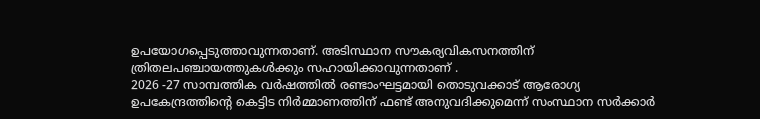ഉപയോഗപ്പെടുത്താവുന്നതാണ്. അടിസ്ഥാന സൗകര്യവികസനത്തിന് ത്രിതലപഞ്ചായത്തുകൾക്കും സഹായിക്കാവുന്നതാണ് .
2026 -27 സാമ്പത്തിക വർഷത്തിൽ രണ്ടാംഘട്ടമായി തൊടുവക്കാട് ആരോഗ്യ ഉപകേന്ദ്രത്തിന്റെ കെട്ടിട നിർമ്മാണത്തിന് ഫണ്ട് അനുവദിക്കുമെന്ന് സംസ്ഥാന സർക്കാർ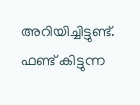അറിയിച്ചിട്ടുണ്ട്. ഫണ്ട് കിട്ടുന്ന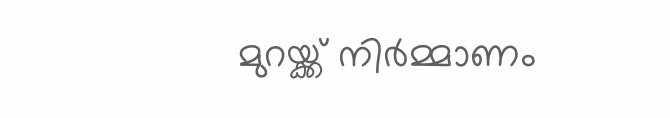മുറയ്ക്ക് നിർമ്മാണം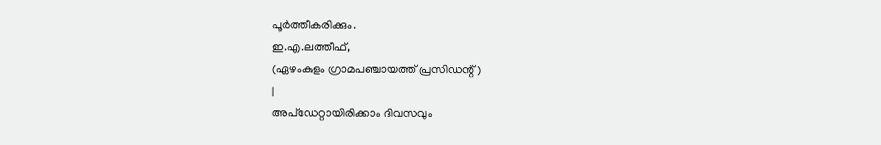പൂർത്തീകരിക്കും.
ഇ.എ.ലത്തീഫ്,
(ഏഴംകുളം ഗ്രാമപഞ്ചായത്ത് പ്രസിഡന്റ് )
|
അപ്ഡേറ്റായിരിക്കാം ദിവസവും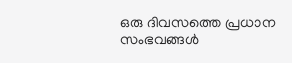ഒരു ദിവസത്തെ പ്രധാന സംഭവങ്ങൾ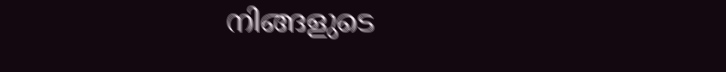നിങ്ങളുടെ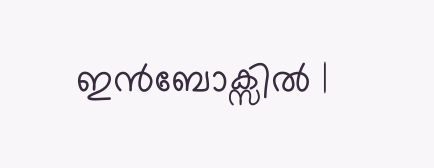ഇൻബോക്സിൽ |